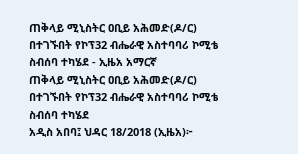ጠቅላይ ሚኒስትር ዐቢይ አሕመድ(ዶ/ር) በተገኙበት የኮፕ32 ብሔራዊ አስተባባሪ ኮሚቴ ስብሰባ ተካሄደ - ኢዜአ አማርኛ
ጠቅላይ ሚኒስትር ዐቢይ አሕመድ(ዶ/ር) በተገኙበት የኮፕ32 ብሔራዊ አስተባባሪ ኮሚቴ ስብሰባ ተካሄደ
አዲስ አበባ፤ ህዳር 18/2018 (ኢዜአ)፦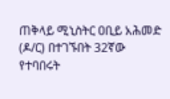ጠቅላይ ሚኒስትር ዐቢይ አሕመድ (ዶ/ር) በተገኙበት 32ኛው የተባበሩት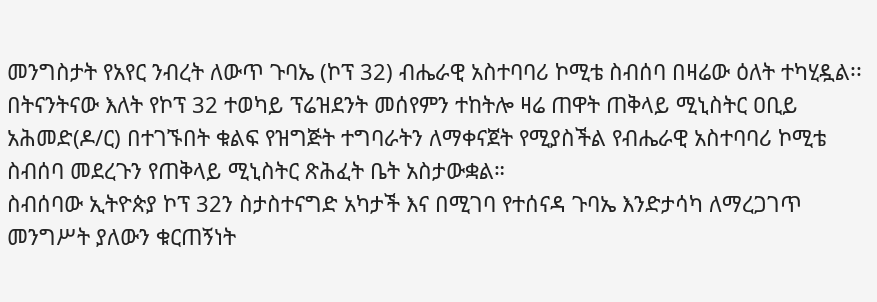መንግስታት የአየር ንብረት ለውጥ ጉባኤ (ኮፕ 32) ብሔራዊ አስተባባሪ ኮሚቴ ስብሰባ በዛሬው ዕለት ተካሂዷል፡፡
በትናንትናው እለት የኮፕ 32 ተወካይ ፕሬዝደንት መሰየምን ተከትሎ ዛሬ ጠዋት ጠቅላይ ሚኒስትር ዐቢይ አሕመድ(ዶ/ር) በተገኙበት ቁልፍ የዝግጅት ተግባራትን ለማቀናጀት የሚያስችል የብሔራዊ አስተባባሪ ኮሚቴ ስብሰባ መደረጉን የጠቅላይ ሚኒስትር ጽሕፈት ቤት አስታውቋል።
ስብሰባው ኢትዮጵያ ኮፕ 32ን ስታስተናግድ አካታች እና በሚገባ የተሰናዳ ጉባኤ እንድታሳካ ለማረጋገጥ መንግሥት ያለውን ቁርጠኝነት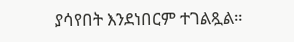ያሳየበት እንደነበርም ተገልጿል።